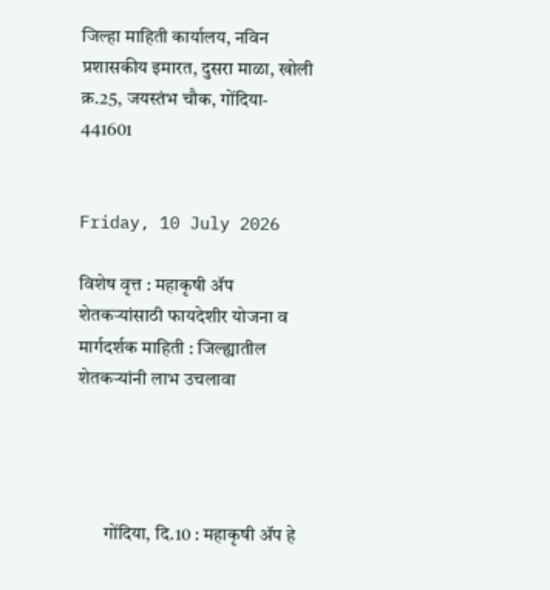जिल्हा माहिती कार्यालय, नविन प्रशासकीय इमारत, दुसरा माळा, खोली क्र.25, जयस्तंभ चौक, गोंदिया- 441601


Friday, 10 July 2026

विशेष वृत्त : महाकृषी ॲप शेतकऱ्यांसाठी फायदेशीर योजना व मार्गदर्शक माहिती : जिल्ह्यातील शेतकऱ्यांनी लाभ उचलावा




       गोंदिया, दि.10 : महाकृषी ॲप हे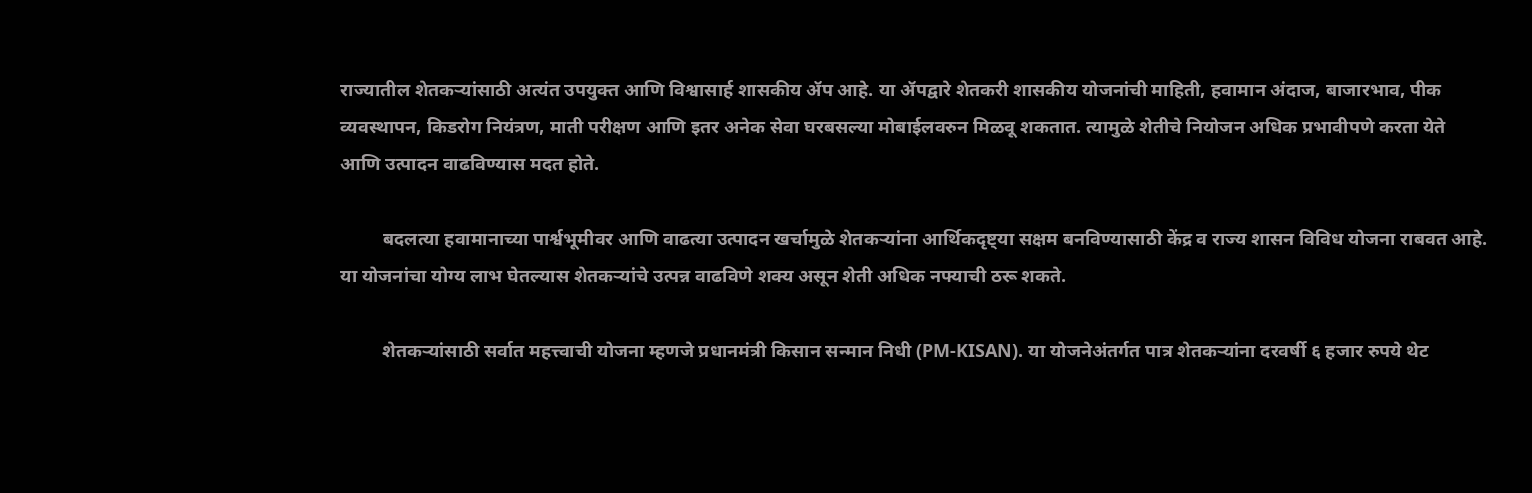राज्यातील शेतकऱ्यांसाठी अत्यंत उपयुक्त आणि विश्वासार्ह शासकीय ॲप आहे. या ॲपद्वारे शेतकरी शासकीय योजनांची माहिती, हवामान अंदाज, बाजारभाव, पीक व्यवस्थापन, किडरोग नियंत्रण, माती परीक्षण आणि इतर अनेक सेवा घरबसल्या मोबाईलवरुन मिळवू शकतात. त्यामुळे शेतीचे नियोजन अधिक प्रभावीपणे करता येते आणि उत्पादन वाढविण्यास मदत होते.

         बदलत्या हवामानाच्या पार्श्वभूमीवर आणि वाढत्या उत्पादन खर्चामुळे शेतकऱ्यांना आर्थिकदृष्ट्या सक्षम बनविण्यासाठी केंद्र व राज्य शासन विविध योजना राबवत आहे. या योजनांचा योग्य लाभ घेतल्यास शेतकऱ्यांचे उत्पन्न वाढविणे शक्य असून शेती अधिक नफ्याची ठरू शकते.

         शेतकऱ्यांसाठी सर्वात महत्त्वाची योजना म्हणजे प्रधानमंत्री किसान सन्मान निधी (PM-KISAN). या योजनेअंतर्गत पात्र शेतकऱ्यांना दरवर्षी ६ हजार रुपये थेट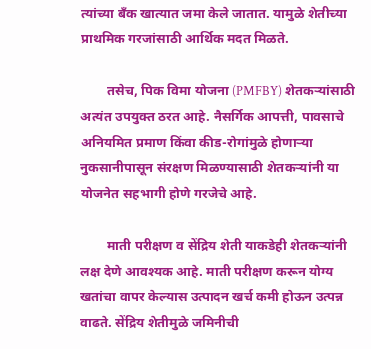त्यांच्या बँक खात्यात जमा केले जातात. यामुळे शेतीच्या प्राथमिक गरजांसाठी आर्थिक मदत मिळते.

        तसेच, पिक विमा योजना (PMFBY) शेतकऱ्यांसाठी अत्यंत उपयुक्त ठरत आहे. नैसर्गिक आपत्ती, पावसाचे अनियमित प्रमाण किंवा कीड-रोगांमुळे होणाऱ्या नुकसानीपासून संरक्षण मिळण्यासाठी शेतकऱ्यांनी या योजनेत सहभागी होणे गरजेचे आहे.

        माती परीक्षण व सेंद्रिय शेती याकडेही शेतकऱ्यांनी लक्ष देणे आवश्यक आहे. माती परीक्षण करून योग्य खतांचा वापर केल्यास उत्पादन खर्च कमी होऊन उत्पन्न वाढते. सेंद्रिय शेतीमुळे जमिनीची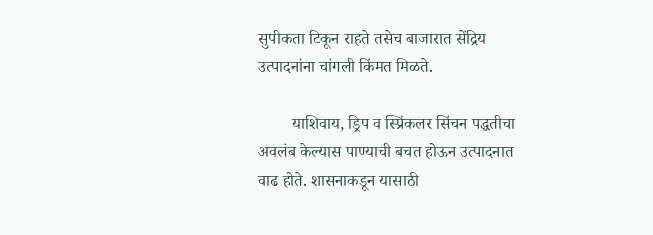सुपीकता टिकून राहते तसेच बाजारात सेंद्रिय उत्पादनांना चांगली किंमत मिळते.

        याशिवाय, ड्रिप व स्प्रिंकलर सिंचन पद्धतीचा अवलंब केल्यास पाण्याची बचत होऊन उत्पादनात वाढ होते. शासनाकडून यासाठी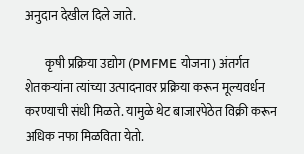अनुदान देखील दिले जाते.

        कृषी प्रक्रिया उद्योग (PMFME योजना) अंतर्गत शेतकऱ्यांना त्यांच्या उत्पादनावर प्रक्रिया करून मूल्यवर्धन करण्याची संधी मिळते. यामुळे थेट बाजारपेठेत विक्री करून अधिक नफा मिळविता येतो.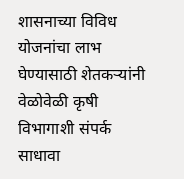शासनाच्या विविध योजनांचा लाभ घेण्यासाठी शेतकऱ्यांनी वेळोवेळी कृषी विभागाशी संपर्क साधावा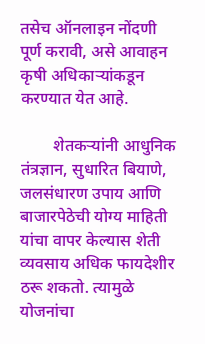तसेच ऑनलाइन नोंदणी पूर्ण करावी, असे आवाहन कृषी अधिकाऱ्यांकडून करण्यात येत आहे.

        शेतकऱ्यांनी आधुनिक तंत्रज्ञान, सुधारित बियाणे, जलसंधारण उपाय आणि बाजारपेठेची योग्य माहिती यांचा वापर केल्यास शेती व्यवसाय अधिक फायदेशीर ठरू शकतो. त्यामुळे योजनांचा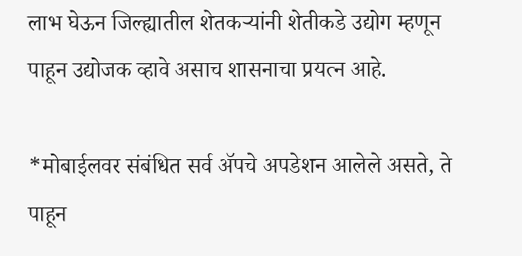लाभ घेऊन जिल्ह्यातील शेतकऱ्यांनी शेतीकडे उद्योग म्हणून पाहून उद्योजक व्हावे असाच शासनाचा प्रयत्न आहे.

*मोबाईलवर संबंधित सर्व ॲपचे अपडेशन आलेले असते, ते पाहून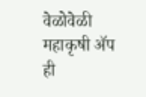वेळोवेळी महाकृषी ॲप ही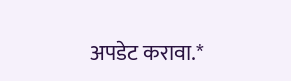अपडेट करावा.*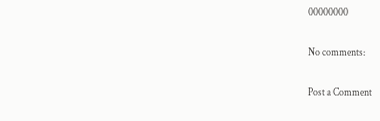00000000

No comments:

Post a Comment